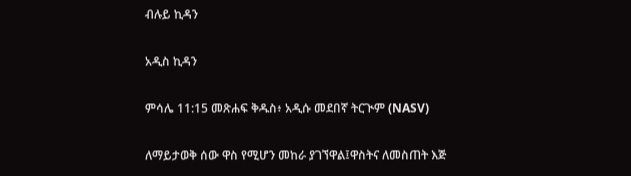ብሉይ ኪዳን

አዲስ ኪዳን

ምሳሌ 11:15 መጽሐፍ ቅዱስ፥ አዲሱ መደበኛ ትርጒም (NASV)

ለማይታወቅ ሰው ዋስ የሚሆን መከራ ያገኘዋል፤ዋስትና ለመስጠት እጅ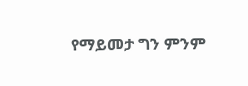የማይመታ ግን ምንም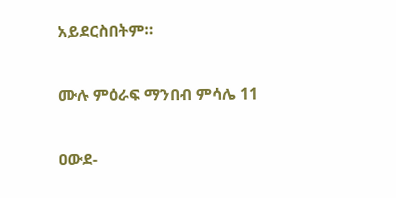አይደርስበትም።

ሙሉ ምዕራፍ ማንበብ ምሳሌ 11

ዐውደ-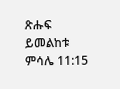ጽሑፍ ይመልከቱ ምሳሌ 11:15